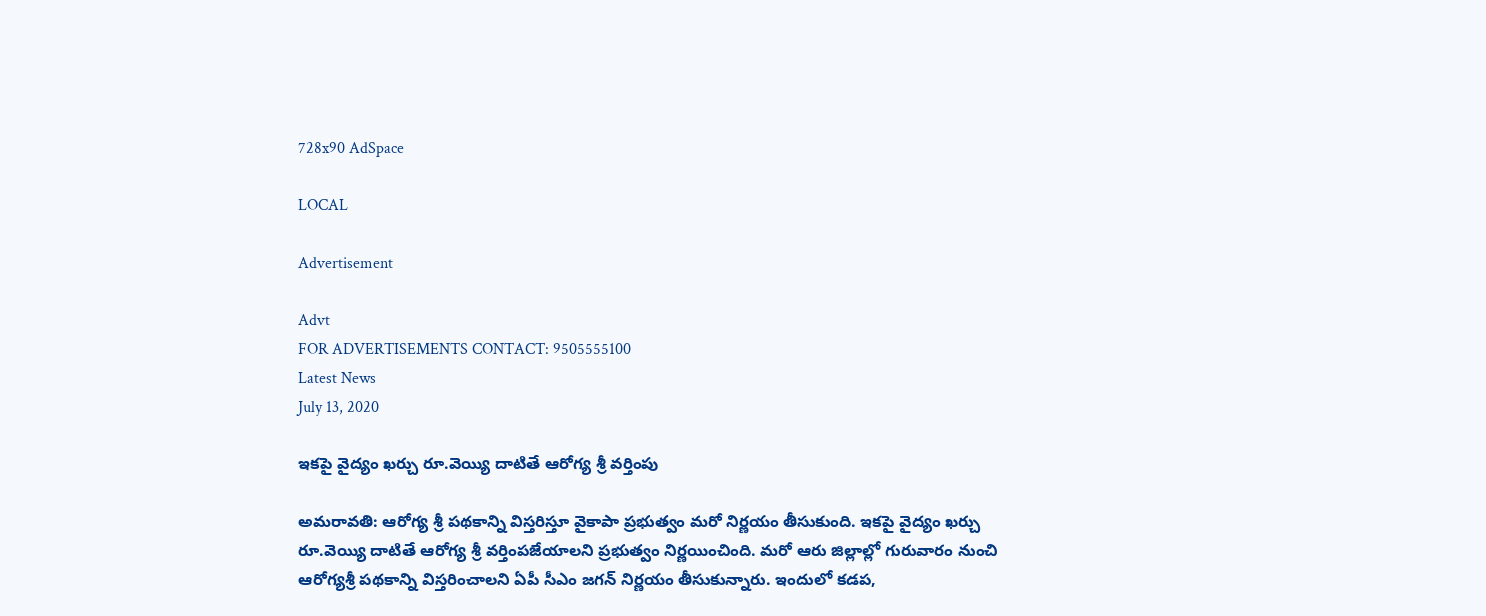728x90 AdSpace

LOCAL

Advertisement

Advt
FOR ADVERTISEMENTS CONTACT: 9505555100
Latest News
July 13, 2020

ఇకపై వైద్యం ఖర్చు రూ.వెయ్యి దాటితే ఆరోగ్య శ్రీ వర్తింపు

అమరావతి: ఆరోగ్య శ్రీ పథకాన్ని విస్తరిస్తూ వైకాపా ప్రభుత్వం మరో నిర్ణయం తీసుకుంది. ఇకపై వైద్యం ఖర్చు రూ.వెయ్యి దాటితే ఆరోగ్య శ్రీ వర్తింపజేయాలని ప్రభుత్వం నిర్ణయించింది. మరో ఆరు జిల్లాల్లో గురువారం నుంచి ఆరోగ్యశ్రీ పథకాన్ని విస్తరించాలని ఏపీ సీఎం జగన్ నిర్ణయం తీసుకున్నారు. ఇందులో కడప,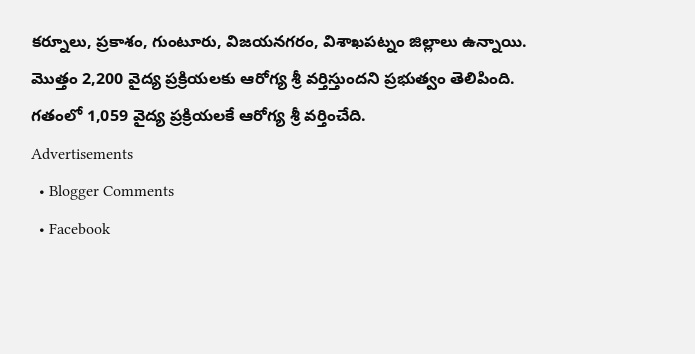కర్నూలు, ప్రకాశం, గుంటూరు, విజయనగరం, విశాఖపట్నం జిల్లాలు ఉన్నాయి. మొత్తం 2,200 వైద్య ప్రక్రియలకు ఆరోగ్య శ్రీ వర్తిస్తుందని ప్రభుత్వం తెలిపింది. గతంలో 1,059 వైద్య ప్రక్రియలకే ఆరోగ్య శ్రీ వర్తించేది.
Advertisements
  • Blogger Comments
  • Facebook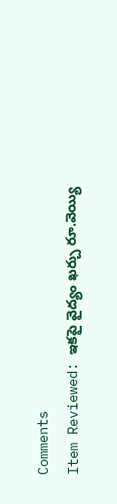Comments
Item Reviewed: ఇకపై వైద్యం ఖర్చు రూ.వెయ్యి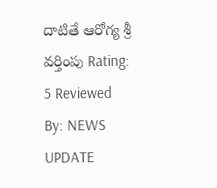దాటితే ఆరోగ్య శ్రీ వర్తింపు Rating: 5 Reviewed By: NEWS UPDATE